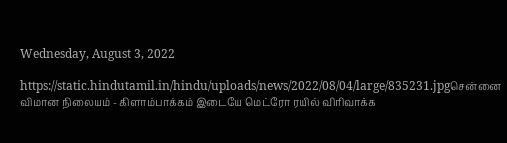Wednesday, August 3, 2022

https://static.hindutamil.in/hindu/uploads/news/2022/08/04/large/835231.jpgசென்னை விமான நிலையம் - கிளாம்பாக்கம் இடையே மெட்ரோ ரயில் விரிவாக்க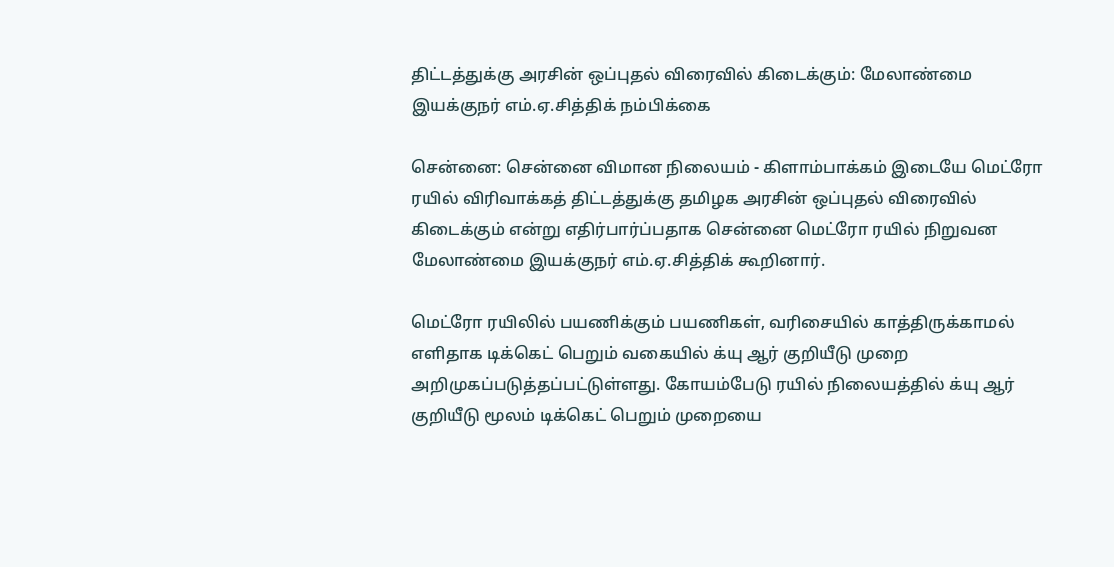திட்டத்துக்கு அரசின் ஒப்புதல் விரைவில் கிடைக்கும்: மேலாண்மை இயக்குநர் எம்.ஏ.சித்திக் நம்பிக்கை

சென்னை: சென்னை விமான நிலையம் - கிளாம்பாக்கம் இடையே மெட்ரோ ரயில் விரிவாக்கத் திட்டத்துக்கு தமிழக அரசின் ஒப்புதல் விரைவில் கிடைக்கும் என்று எதிர்பார்ப்பதாக சென்னை மெட்ரோ ரயில் நிறுவன மேலாண்மை இயக்குநர் எம்.ஏ.சித்திக் கூறினார்.

மெட்ரோ ரயிலில் பயணிக்கும் பயணிகள், வரிசையில் காத்திருக்காமல் எளிதாக டிக்கெட் பெறும் வகையில் க்யு ஆர் குறியீடு முறை அறிமுகப்படுத்தப்பட்டுள்ளது. கோயம்பேடு ரயில் நிலையத்தில் க்யு ஆர் குறியீடு மூலம் டிக்கெட் பெறும் முறையை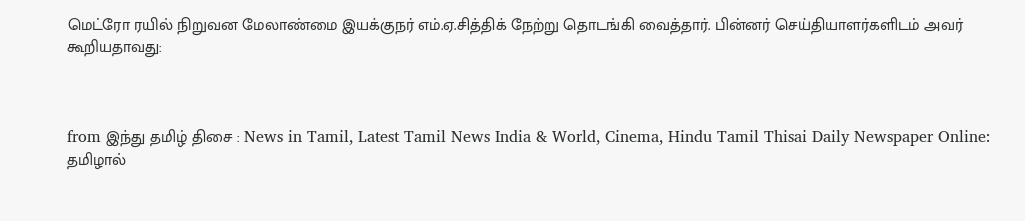மெட்ரோ ரயில் நிறுவன மேலாண்மை இயக்குநர் எம்.ஏ.சித்திக் நேற்று தொடங்கி வைத்தார். பின்னர் செய்தியாளர்களிடம் அவர் கூறியதாவது:



from இந்து தமிழ் திசை : News in Tamil, Latest Tamil News India & World, Cinema, Hindu Tamil Thisai Daily Newspaper Online: தமிழால்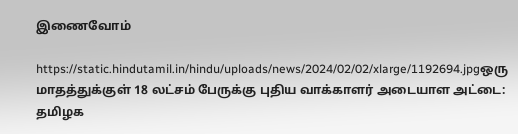இணைவோம்

https://static.hindutamil.in/hindu/uploads/news/2024/02/02/xlarge/1192694.jpgஒரு மாதத்துக்குள் 18 லட்சம் பேருக்கு புதிய வாக்காளர் அடையாள அட்டை: தமிழக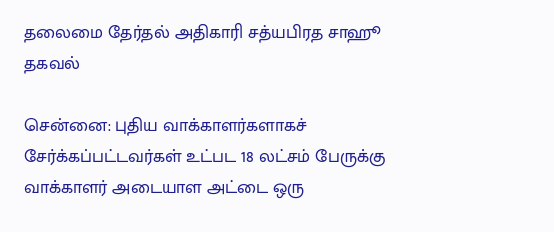தலைமை தேர்தல் அதிகாரி சத்யபிரத சாஹூ தகவல்

சென்னை: புதிய வாக்காளர்களாகச் சேர்க்கப்பட்டவர்கள் உட்பட 18 லட்சம் பேருக்கு வாக்காளர் அடையாள அட்டை ஒரு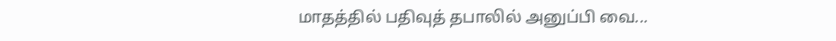மாதத்தில் பதிவுத் தபாலில் அனுப்பி வை...